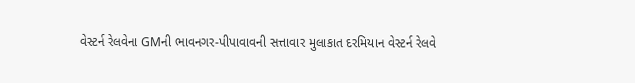વેસ્ટર્ન રેલવેના GMની ભાવનગર-પીપાવાવની સત્તાવાર મુલાકાત દરમિયાન વેસ્ટર્ન રેલવે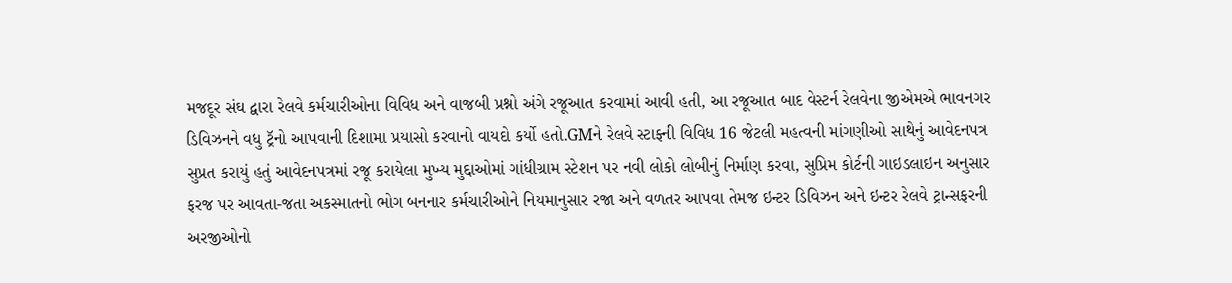મજદૂર સંઘ દ્વારા રેલવે કર્મચારીઓના વિવિધ અને વાજબી પ્રશ્નો અંગે રજૂઆત કરવામાં આવી હતી, આ રજૂઆત બાદ વેસ્ટર્ન રેલવેના જીએમએ ભાવનગર ડિવિઝનને વધુ ટ્રૅનો આપવાની દિશામા પ્રયાસો કરવાનો વાયદો કર્યો હતો.GMને રેલવે સ્ટાફ્ની વિવિધ 16 જેટલી મહત્વની માંગણીઓ સાથેનું આવેદનપત્ર સુપ્રત કરાયું હતું આવેદનપત્રમાં રજૂ કરાયેલા મુખ્ય મુદ્દાઓમાં ગાંધીગ્રામ સ્ટેશન પર નવી લોકો લોબીનું નિર્માણ કરવા, સુપ્રિમ કોર્ટની ગાઇડલાઇન અનુસાર ફરજ પર આવતા-જતા અકસ્માતનો ભોગ બનનાર કર્મચારીઓને નિયમાનુસાર રજા અને વળતર આપવા તેમજ ઇન્ટર ડિવિઝન અને ઇન્ટર રેલવે ટ્રાન્સફરની અરજીઓનો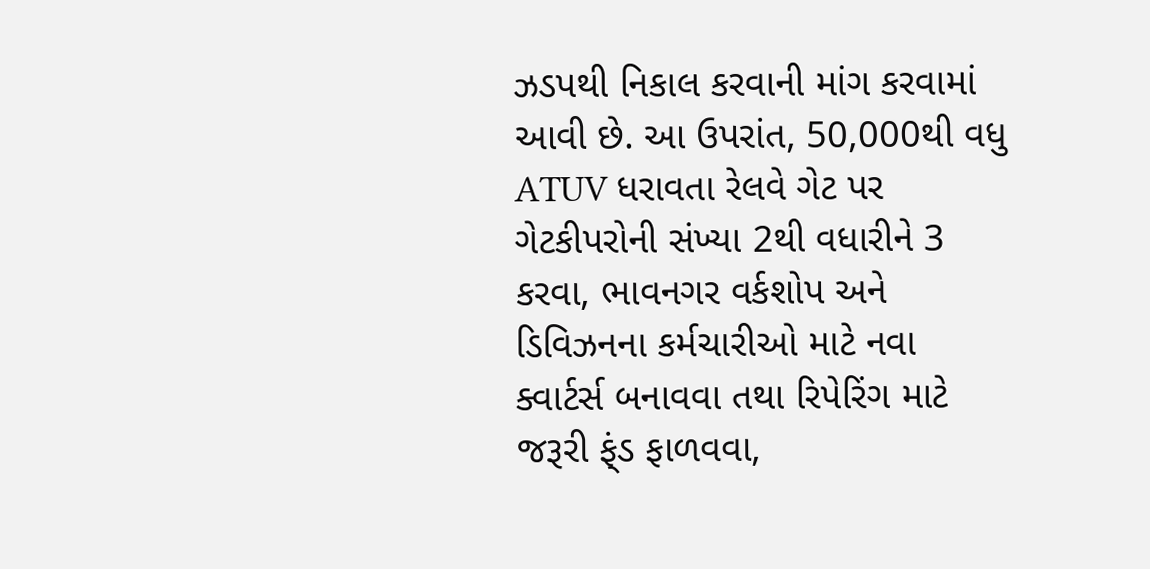ઝડપથી નિકાલ કરવાની માંગ કરવામાં આવી છે. આ ઉપરાંત, 50,000થી વધુ ATUV ધરાવતા રેલવે ગેટ પર ગેટકીપરોની સંખ્યા 2થી વધારીને 3 કરવા, ભાવનગર વર્કશોપ અને ડિવિઝનના કર્મચારીઓ માટે નવા ક્વાર્ટર્સ બનાવવા તથા રિપેરિંગ માટે જરૂરી ફ્ંડ ફાળવવા,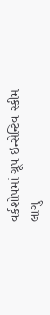વર્કશોપમાં ગ્રૂપ ઇન્સેન્ટિવ સ્કીમ લાગુ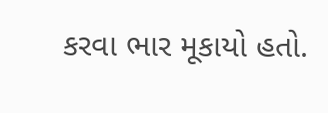કરવા ભાર મૂકાયો હતો.